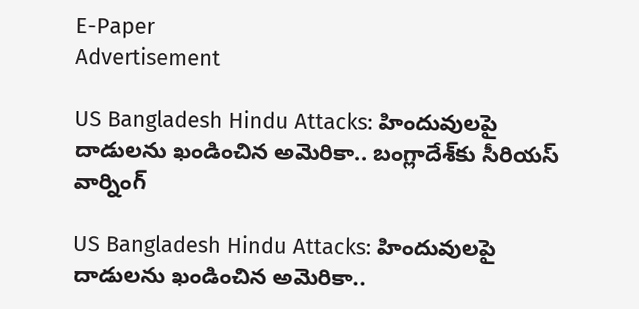E-Paper
Advertisement

US Bangladesh Hindu Attacks: హిందువులపై దాడులను ఖండించిన అమెరికా.. బంగ్లాదేశ్‌కు సీరియస్ వార్నింగ్

US Bangladesh Hindu Attacks: హిందువులపై దాడులను ఖండించిన అమెరికా..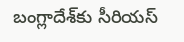బంగ్లాదేశ్‌కు సీరియస్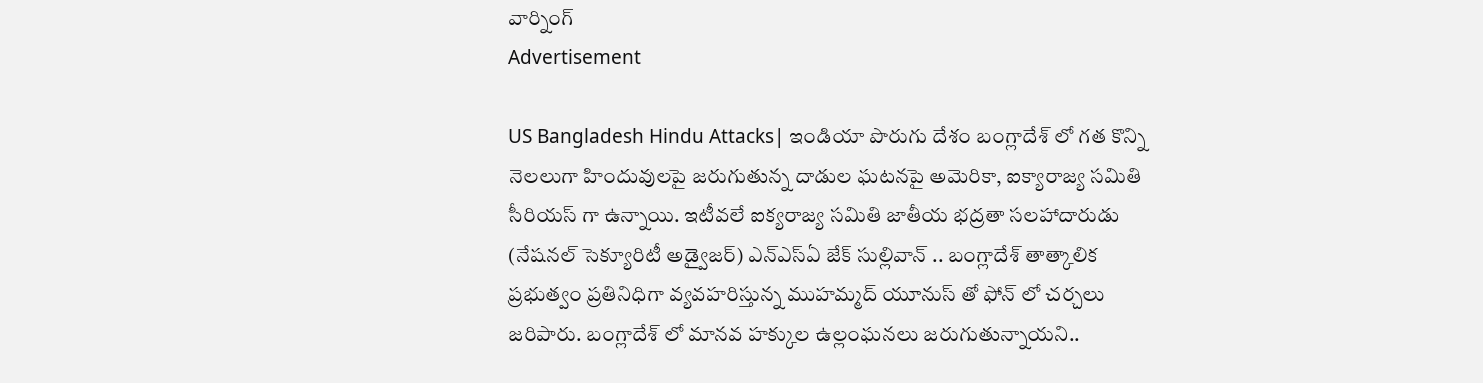వార్నింగ్
Advertisement

US Bangladesh Hindu Attacks| ఇండియా పొరుగు దేశం బంగ్లాదేశ్ లో గత కొన్ని నెలలుగా హిందువులపై జరుగుతున్న దాడుల ఘటనపై అమెరికా, ఐక్యారాజ్య సమితి సీరియస్ గా ఉన్నాయి. ఇటీవలే ఐక్యరాజ్య సమితి జాతీయ భద్రతా సలహాదారుడు (నేషనల్ సెక్యూరిటీ అడ్వైజర్) ఎన్ఎస్‌ఏ జేక్ సుల్లివాన్ .. బంగ్లాదేశ్ తాత్కాలిక ప్రభుత్వం ప్రతినిధిగా వ్యవహరిస్తున్న ముహమ్మద్ యూనుస్ తో ఫోన్ లో చర్చలు జరిపారు. బంగ్లాదేశ్ లో మానవ హక్కుల ఉల్లంఘనలు జరుగుతున్నాయని..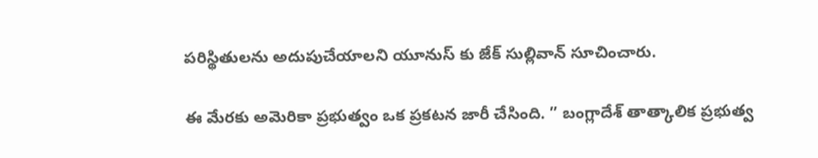పరిస్థితులను అదుపుచేయాలని యూనుస్ కు జేక్ సుల్లివాన్ సూచించారు.

ఈ మేరకు అమెరికా ప్రభుత్వం ఒక ప్రకటన జారీ చేసింది. ” బంగ్లాదేశ్ తాత్కాలిక ప్రభుత్వ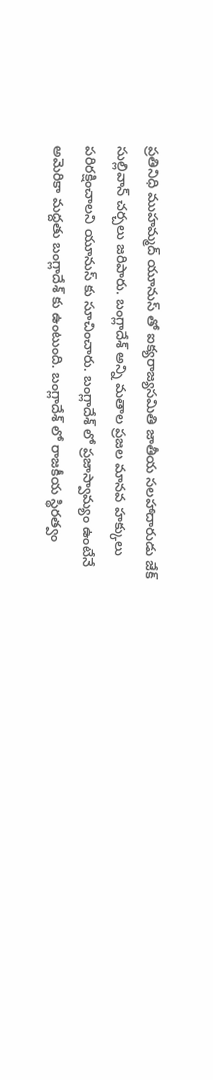ప్రతినిధి ముహమ్మద్ యూనుస్ తో ఐక్యరాజ్యసమితి జాతీయ సలహాదారుడు జేక్ సుల్లివాన్ చర్చలు జరిపారు. బంగ్లాదేశ్ అన్ని మతాల ప్రజల మానవ హక్కులు పరిరక్షించాలని యూనుస్ కు సూచించారు. బంగ్లాదేశ్ లో ప్రజాస్వామ్యం ఉంటేనే అమెరికా మద్దతు బంగ్లాదేశ్ కు ఉంటుంది. బంగ్లాదేశ్ లో రాజకీయ స్థిరత్వం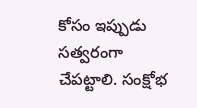కోసం ఇప్పుడు సత్వరంగా చేపట్టాలి. సంక్షోభ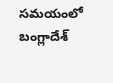సమయంలో బంగ్లాదేశ్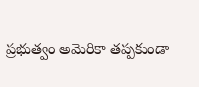ప్రభుత్వం అమెరికా తప్పకుండా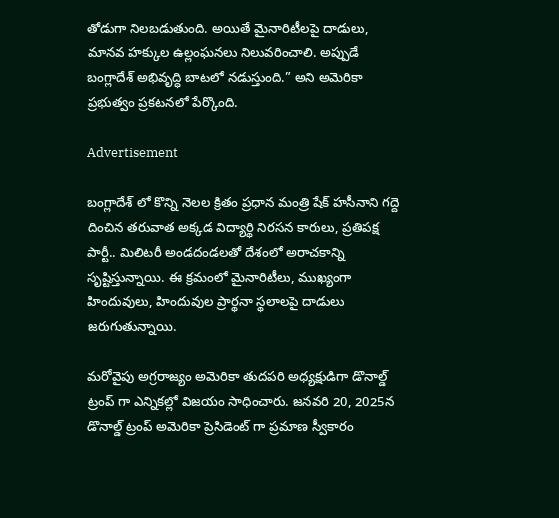తోడుగా నిలబడుతుంది. అయితే మైనారిటీలపై దాడులు, మానవ హక్కుల ఉల్లంఘనలు నిలువరించాలి. అప్పుడే బంగ్లాదేశ్ అభివృద్ధి బాటలో నడుస్తుంది.” అని అమెరికా ప్రభుత్వం ప్రకటనలో పేర్కొంది.

Advertisement

బంగ్లాదేశ్ లో కొన్ని నెలల క్రితం ప్రధాన మంత్రి షేక్ హసీనాని గద్దె దించిన తరువాత అక్కడ విద్యార్థి నిరసన కారులు, ప్రతిపక్ష పార్టీ.. మిలిటరీ అండదండలతో దేశంలో అరాచకాన్ని సృష్టిస్తున్నాయి. ఈ క్రమంలో మైనారిటీలు, ముఖ్యంగా హిందువులు, హిందువుల ప్రార్థనా స్థలాలపై దాడులు జరుగుతున్నాయి.

మరోవైపు అగ్రరాజ్యం అమెరికా తుదపరి అధ్యక్షుడిగా డొనాల్డ్ ట్రంప్ గా ఎన్నికల్లో విజయం సాధించారు. జనవరి 20, 2025న డొనాల్డ్ ట్రంప్ అమెరికా ప్రెసిడెంట్ గా ప్రమాణ స్వీకారం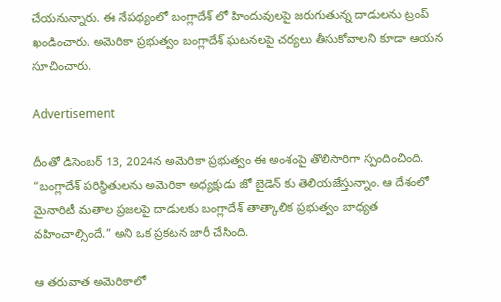చేయనున్నారు. ఈ నేపథ్యంలో బంగ్లాదేశ్ లో హిందువులపై జరుగుతున్న దాడులను ట్రంప్ ఖండించారు. అమెరికా ప్రభుత్వం బంగ్లాదేశ్ ఘటనలపై చర్యలు తీసుకోవాలని కూడా ఆయన సూచించారు.

Advertisement

దీంతో డిసెంబర్ 13, 2024న అమెరికా ప్రభుత్వం ఈ అంశంపై తొలిసారిగా స్పందించింది. “బంగ్లాదేశ్ పరిస్థితులను అమెరికా అధ్యక్షుడు జో బైడెన్ కు తెలియజేస్తున్నాం. ఆ దేశంలో మైనారిటీ మతాల ప్రజలపై దాడులకు బంగ్లాదేశ్ తాత్కాలిక ప్రభుత్వం బాధ్యత వహించాల్సిందే.” అని ఒక ప్రకటన జారీ చేసింది.

ఆ తరువాత అమెరికాలో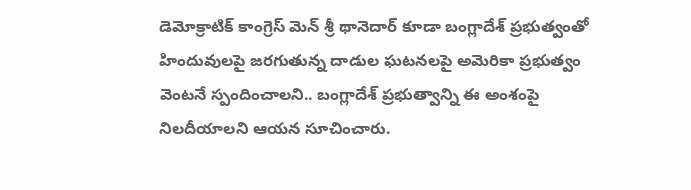డెమోక్రాటిక్ కాంగ్రెస్ మెన్ శ్రీ థానెదార్ కూడా బంగ్లాదేశ్ ప్రభుత్వంతో హిందువులపై జరగుతున్న దాడుల ఘటనలపై అమెరికా ప్రభుత్వం వెంటనే స్పందించాలని.. బంగ్లాదేశ్ ప్రభుత్వాన్ని ఈ అంశంపై నిలదీయాలని ఆయన సూచించారు.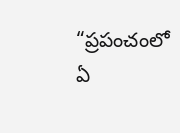“ప్రపంచంలో ఏ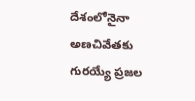దేశంలోనైనా అణచివేతకు గురయ్యే ప్రజల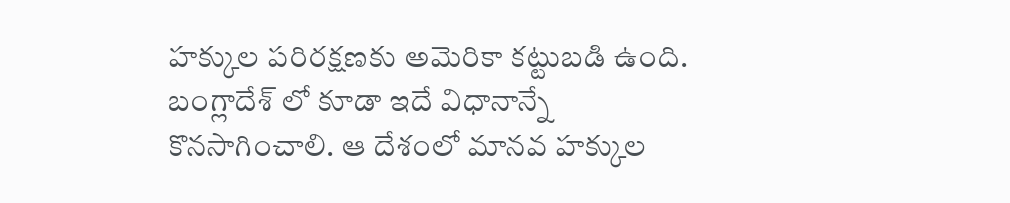హక్కుల పరిరక్షణకు అమెరికా కట్టుబడి ఉంది. బంగ్లాదేశ్ లో కూడా ఇదే విధానాన్నే కొనసాగించాలి. ఆ దేశంలో మానవ హక్కుల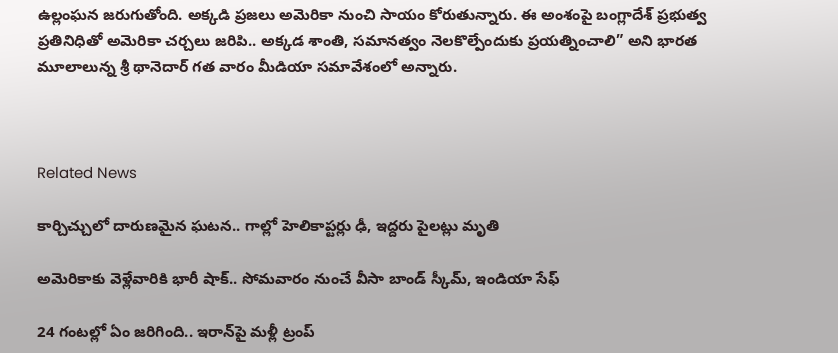ఉల్లంఘన జరుగుతోంది. అక్కడి ప్రజలు అమెరికా నుంచి సాయం కోరుతున్నారు. ఈ అంశంపై బంగ్లాదేశ్ ప్రభుత్వ ప్రతినిధితో అమెరికా చర్చలు జరిపి.. అక్కడ శాంతి, సమానత్వం నెలకొల్పేందుకు ప్రయత్నించాలి” అని భారత మూలాలున్న శ్రీ థానెదార్ గత వారం మీడియా సమావేశంలో అన్నారు.



Related News

కార్చిచ్చులో దారుణమైన ఘటన.. గాల్లో హెలికాప్టర్లు ఢీ, ఇద్దరు పైలట్లు మృతి

అమెరికాకు వెళ్లేవారికి భారీ షాక్.. సోమవారం నుంచే వీసా బాండ్ స్కీమ్, ఇండియా సేఫ్

24 గంటల్లో ఏం జరిగింది.. ఇరాన్‌పై మళ్లీ ట్రంప్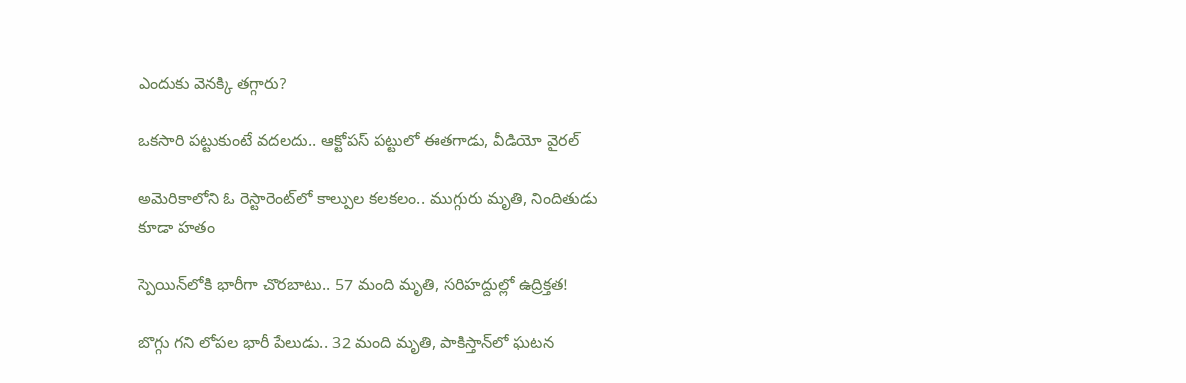ఎందుకు వెనక్కి తగ్గారు?

ఒకసారి పట్టుకుంటే వదలదు.. ఆక్టోపస్ పట్టులో ఈతగాడు, వీడియో వైరల్

అమెరికాలోని ఓ రెస్టారెంట్‌లో కాల్పుల కలకలం.. ముగ్గురు మృతి, నిందితుడు కూడా హతం

స్పెయిన్‌లోకి భారీగా చొరబాటు.. 57 మంది మృతి, సరిహద్దుల్లో ఉద్రిక్తత!

బొగ్గు గని లోపల భారీ పేలుడు.. 32 మంది మృతి, పాకిస్తాన్‌లో ఘటన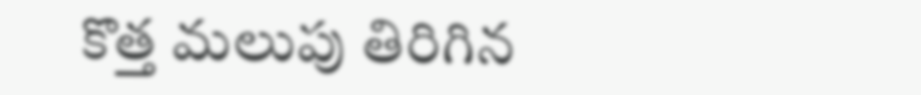కొత్త మలుపు తిరిగిన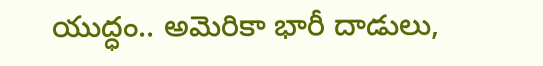యుద్ధం.. అమెరికా భారీ దాడులు,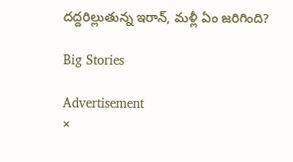దద్దరిల్లుతున్న ఇరాన్‌, మళ్లీ ఏం జరిగింది?

Big Stories

Advertisement
×